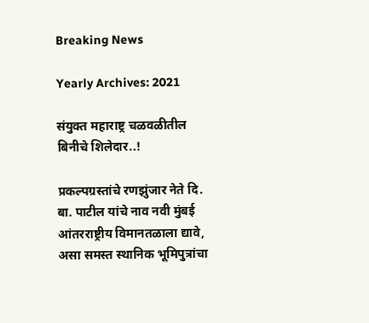Breaking News

Yearly Archives: 2021

संयुक्त महाराष्ट्र चळवळीतील बिनीचे शिलेदार..!

प्रकल्पग्रस्तांचे रणझुंजार नेते दि. बा. पाटील यांचे नाव नवी मुंबई आंतरराष्ट्रीय विमानतळाला द्यावे, असा समस्त स्थानिक भूमिपुत्रांचा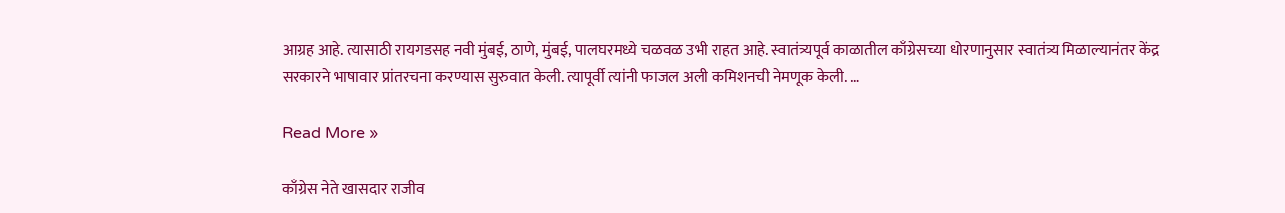आग्रह आहे. त्यासाठी रायगडसह नवी मुंबई, ठाणे, मुंबई, पालघरमध्ये चळवळ उभी राहत आहे. स्वातंत्र्यपूर्व काळातील काँग्रेसच्या धोरणानुसार स्वातंत्र्य मिळाल्यानंतर केंद्र सरकारने भाषावार प्रांतरचना करण्यास सुरुवात केली. त्यापूर्वी त्यांनी फाजल अली कमिशनची नेमणूक केली. …

Read More »

काँग्रेस नेते खासदार राजीव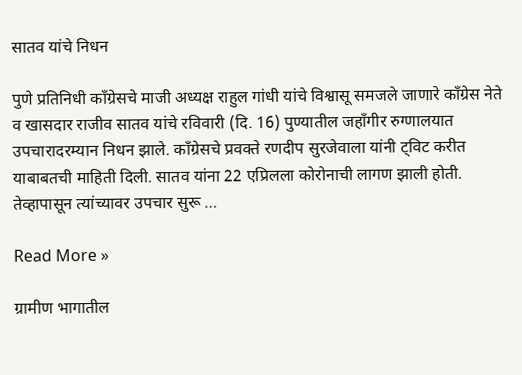सातव यांचे निधन

पुणे प्रतिनिधी काँग्रेसचे माजी अध्यक्ष राहुल गांधी यांचे विश्वासू समजले जाणारे काँग्रेस नेते व खासदार राजीव सातव यांचे रविवारी (दि. 16) पुण्यातील जहाँगीर रुग्णालयात उपचारादरम्यान निधन झाले. काँग्रेसचे प्रवक्ते रणदीप सुरजेवाला यांनी ट्विट करीत याबाबतची माहिती दिली. सातव यांना 22 एप्रिलला कोरोनाची लागण झाली होती. तेव्हापासून त्यांच्यावर उपचार सुरू …

Read More »

ग्रामीण भागातील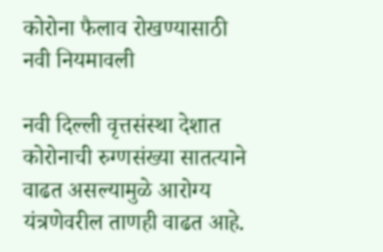कोरोना फैलाव रोखण्यासाठी नवी नियमावली

नवी दिल्ली वृत्तसंस्था देशात कोरोनाची रुग्णसंख्या सातत्याने वाढत असल्यामुळे आरोग्य यंत्रणेवरील ताणही वाढत आहे.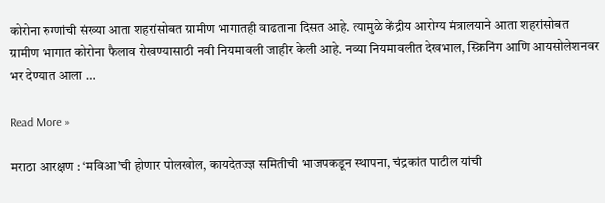कोरोना रुग्णांची संख्या आता शहरांसोबत ग्रामीण भागातही वाढताना दिसत आहे. त्यामुळे केंद्रीय आरोग्य मंत्रालयाने आता शहरांसोबत ग्रामीण भागात कोरोना फैलाव रोखण्यासाठी नवी नियमावली जाहीर केली आहे. नव्या नियमावलीत देखभाल, स्क्रिनिंग आणि आयसोलेशनवर भर देण्यात आला …

Read More »

मराठा आरक्षण : ‘मविआ’ची होणार पोलखोल, कायदेतज्ज्ञ समितीची भाजपकडून स्थापना, चंद्रकांत पाटील यांची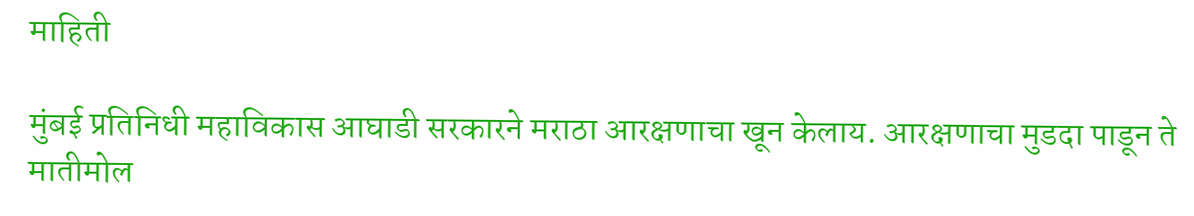माहिती

मुंबई प्रतिनिधी महाविकास आघाडी सरकारने मराठा आरक्षणाचा खून केलाय. आरक्षणाचा मुडदा पाडून ते मातीमोल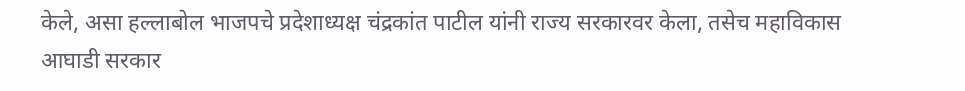केले, असा हल्लाबोल भाजपचे प्रदेशाध्यक्ष चंद्रकांत पाटील यांनी राज्य सरकारवर केला, तसेच महाविकास आघाडी सरकार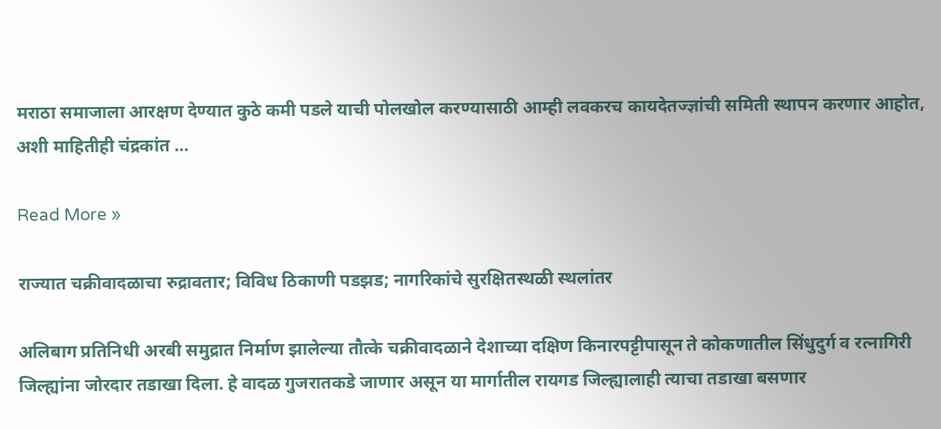मराठा समाजाला आरक्षण देण्यात कुठे कमी पडले याची पोलखोल करण्यासाठी आम्ही लवकरच कायदेतज्ज्ञांची समिती स्थापन करणार आहोत, अशी माहितीही चंद्रकांत …

Read More »

राज्यात चक्रीवादळाचा रुद्रावतार; विविध ठिकाणी पडझड; नागरिकांचे सुरक्षितस्थळी स्थलांतर

अलिबाग प्रतिनिधी अरबी समुद्रात निर्माण झालेल्या तौत्के चक्रीवादळाने देशाच्या दक्षिण किनारपट्टीपासून ते कोकणातील सिंधुदुर्ग व रत्नागिरी जिल्ह्यांना जोरदार तडाखा दिला. हे वादळ गुजरातकडे जाणार असून या मार्गातील रायगड जिल्ह्यालाही त्याचा तडाखा बसणार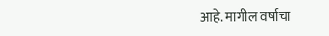आहे. मागील वर्षाचा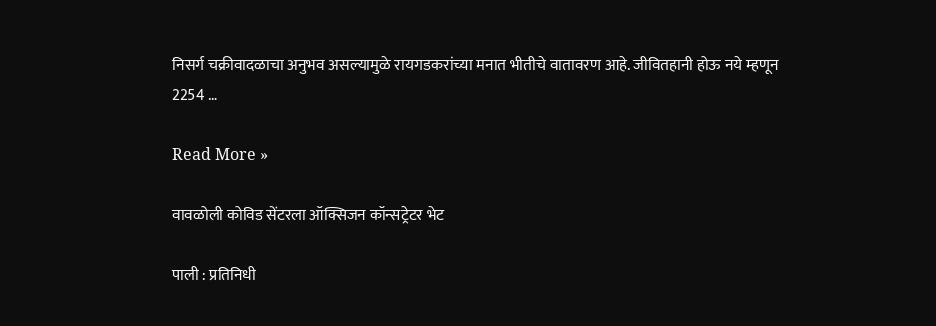निसर्ग चक्रीवादळाचा अनुभव असल्यामुळे रायगडकरांच्या मनात भीतीचे वातावरण आहे. जीवितहानी होऊ नये म्हणून 2254 …

Read More »

वावळोली कोविड सेंटरला ऑक्सिजन कॉन्सट्रेटर भेट

पाली : प्रतिनिधी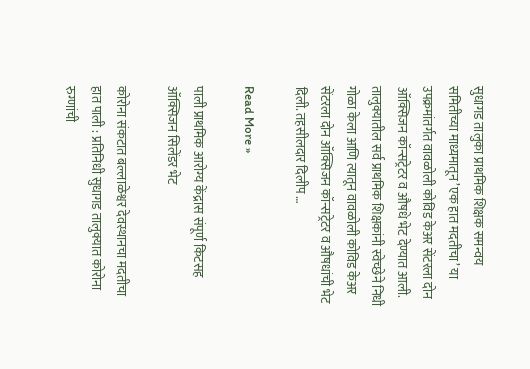सुधागड तालुका प्राथमिक शिक्षक समन्वय समितीच्या माध्यमातून ’एक हात मदतीचा’ या उपक्रमांतर्गत वावळोली कोविड केअर सेंटरला दोन ऑक्सिजन कॉन्सट्रेटर व औषधे भेट देण्यात आली. तालुक्यातील सर्व प्राथमिक शिक्षकांनी स्वेच्छेने निधी गोळा केला आणि त्यातून वावळोली कोविड केअर सेंटरला दोन ऑक्सिजन कॉन्सट्रेटर व औषधांची भेट दिली. तहसीलदार दिलीप …

Read More »

पाली प्राथमिक आरोग्य केंद्रास संपूर्ण किटसह ऑक्सिजन सिलेंडर भेट

कोरोना संकटात बल्लाळेश्वर देवस्थानचा मदतीचा हात पाली : प्रतिनिधी सुधागड तालुक्यात कोरोना रुग्णांची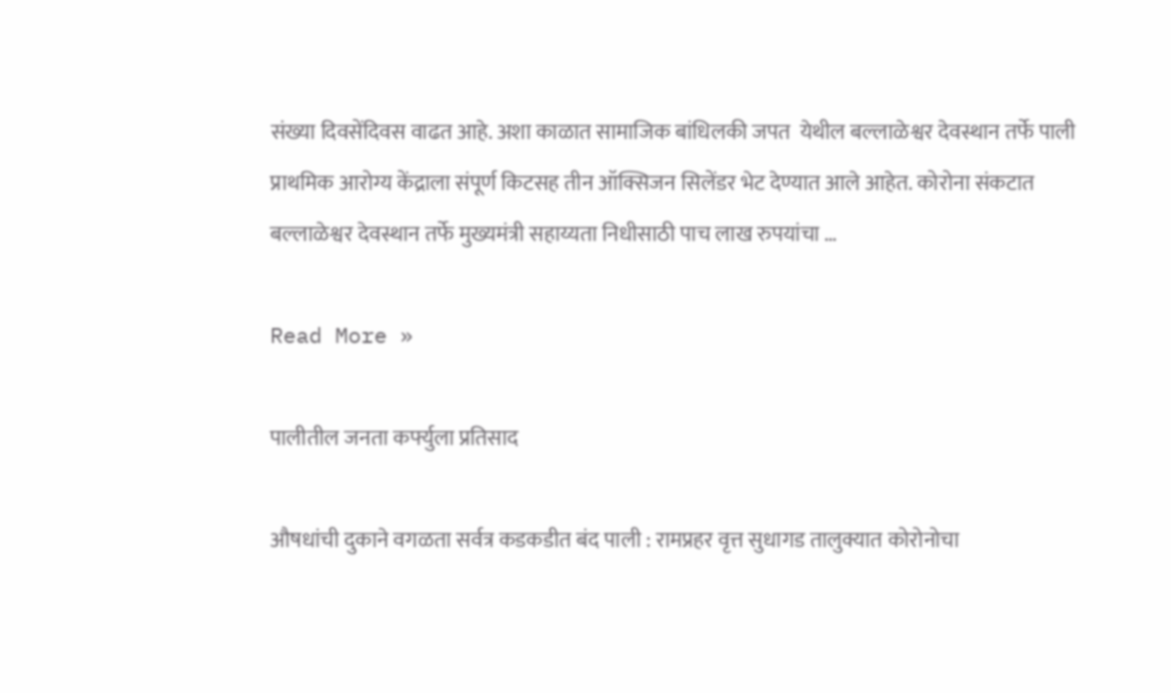संख्या दिवसेंदिवस वाढत आहे. अशा काळात सामाजिक बांधिलकी जपत  येथील बल्लाळेश्वर देवस्थान तर्फे पाली प्राथमिक आरोग्य केंद्राला संपूर्ण किटसह तीन ऑक्सिजन सिलेंडर भेट देण्यात आले आहेत. कोरोना संकटात बल्लाळेश्वर देवस्थान तर्फे मुख्यमंत्री सहाय्यता निधीसाठी पाच लाख रुपयांचा …

Read More »

पालीतील जनता कर्फ्युला प्रतिसाद

औषधांची दुकाने वगळता सर्वत्र कडकडीत बंद पाली : रामप्रहर वृत्त सुधागड तालुक्यात कोरोनोचा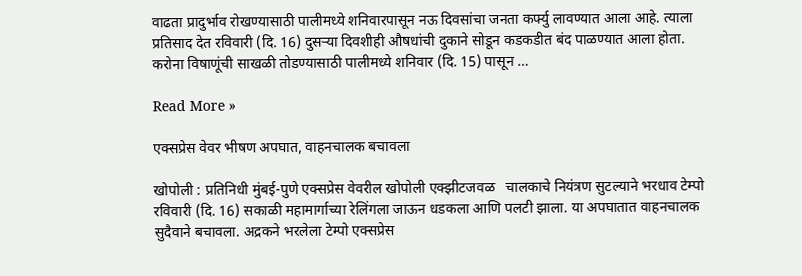वाढता प्रादुर्भाव रोखण्यासाठी पालीमध्ये शनिवारपासून नऊ दिवसांचा जनता कर्फ्यु लावण्यात आला आहे. त्याला प्रतिसाद देत रविवारी (दि. 16) दुसर्‍या दिवशीही औषधांची दुकाने सोडून कडकडीत बंद पाळण्यात आला होता. करोना विषाणूंची साखळी तोडण्यासाठी पालीमध्ये शनिवार (दि. 15) पासून …

Read More »

एक्सप्रेस वेवर भीषण अपघात, वाहनचालक बचावला

खोपोली : प्रतिनिधी मुंबई-पुणे एक्सप्रेस वेवरील खोपोली एक्झीटजवळ   चालकाचे नियंत्रण सुटल्याने भरधाव टेम्पो रविवारी (दि. 16) सकाळी महामार्गाच्या रेलिंगला जाऊन धडकला आणि पलटी झाला. या अपघातात वाहनचालक सुदैवाने बचावला. अद्रकने भरलेला टेम्पो एक्सप्रेस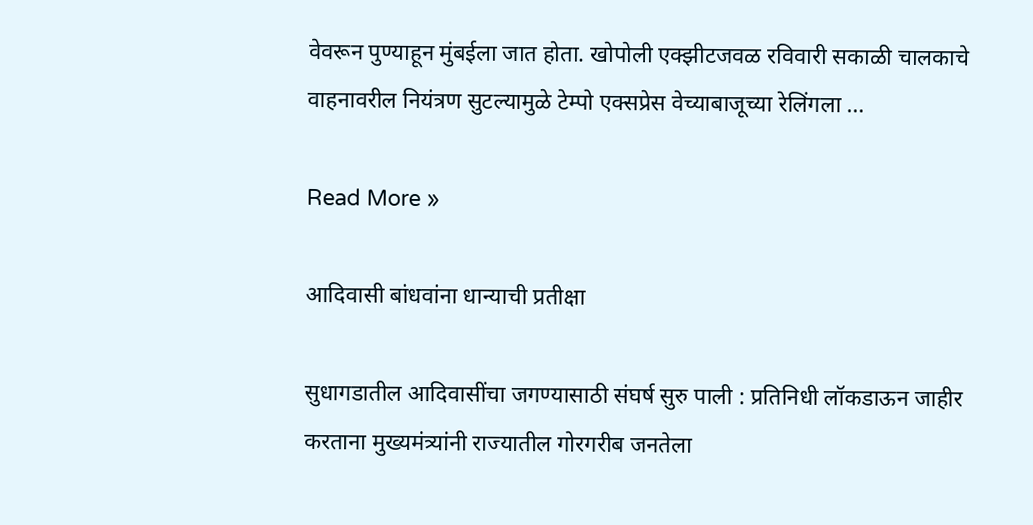वेवरून पुण्याहून मुंबईला जात होता. खोपोली एक्झीटजवळ रविवारी सकाळी चालकाचे वाहनावरील नियंत्रण सुटल्यामुळे टेम्पो एक्सप्रेस वेच्याबाजूच्या रेलिंगला …

Read More »

आदिवासी बांधवांना धान्याची प्रतीक्षा

सुधागडातील आदिवासींचा जगण्यासाठी संघर्ष सुरु पाली : प्रतिनिधी लॉकडाऊन जाहीर करताना मुख्यमंत्र्यांनी राज्यातील गोरगरीब जनतेला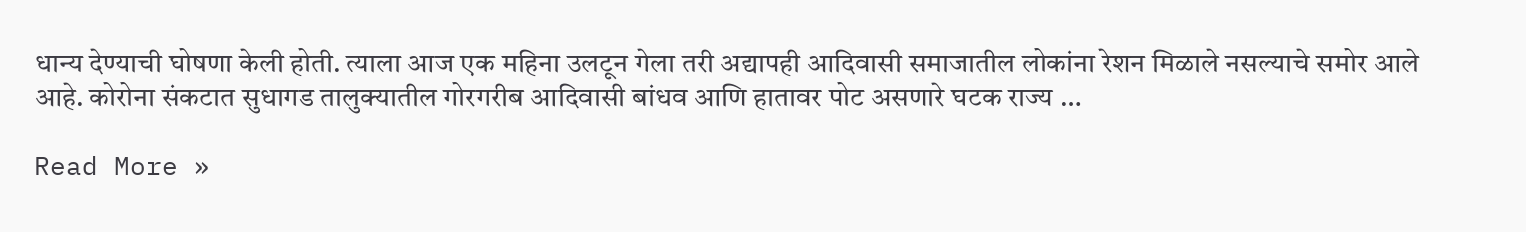धान्य देण्याची घोषणा केली होती. त्याला आज एक महिना उलटून गेला तरी अद्यापही आदिवासी समाजातील लोकांना रेशन मिळाले नसल्याचे समोर आले आहे. कोरोना संकटात सुधागड तालुक्यातील गोरगरीब आदिवासी बांधव आणि हातावर पोट असणारे घटक राज्य …

Read More »